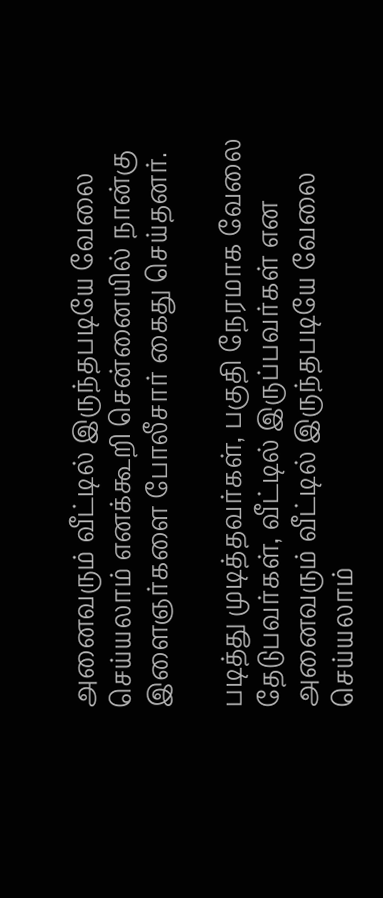அனைவரும் வீட்டில் இருந்தபடியே வேலை செய்யலாம் எனக்கூறி சென்னையில் நான்கு இளைஞர்களை போலீசார் கைது செய்தனர்.

படித்து முடித்தவர்கள், பகுதி நேரமாக வேலை தேடுபவர்கள், வீட்டில் இருப்பவர்கள் என அனைவரும் வீட்டில் இருந்தபடியே வேலை செய்யலாம்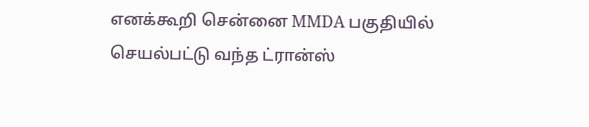எனக்கூறி சென்னை MMDA பகுதியில் செயல்பட்டு வந்த ட்ரான்ஸ்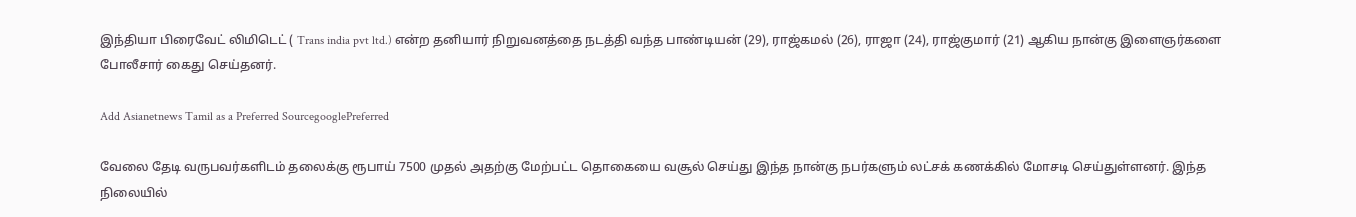இந்தியா பிரைவேட் லிமிடெட் ( Trans india pvt ltd.) என்ற தனியார் நிறுவனத்தை நடத்தி வந்த பாண்டியன் (29), ராஜ்கமல் (26), ராஜா (24), ராஜ்குமார் (21) ஆகிய நான்கு இளைஞர்களை போலீசார் கைது செய்தனர்.

Add Asianetnews Tamil as a Preferred SourcegooglePreferred

வேலை தேடி வருபவர்களிடம் தலைக்கு ரூபாய் 7500 முதல் அதற்கு மேற்பட்ட தொகையை வசூல் செய்து இந்த நான்கு நபர்களும் லட்சக் கணக்கில் மோசடி செய்துள்ளனர். இந்த நிலையில்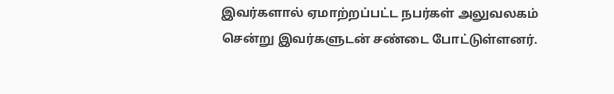இவர்களால் ஏமாற்றப்பட்ட நபர்கள் அலுவலகம் சென்று இவர்களுடன் சண்டை போட்டுள்ளனர்.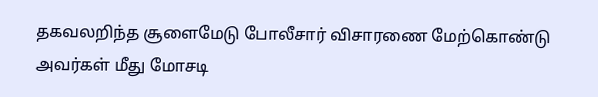தகவலறிந்த சூளைமேடு போலீசார் விசாரணை மேற்கொண்டு அவர்கள் மீது மோசடி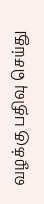வழக்கு பதிவு செய்து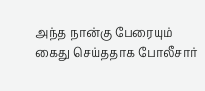அந்த நான்கு பேரையும் கைது செய்ததாக போலீசார்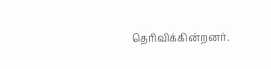தெரிவிக்கின்றனர்.